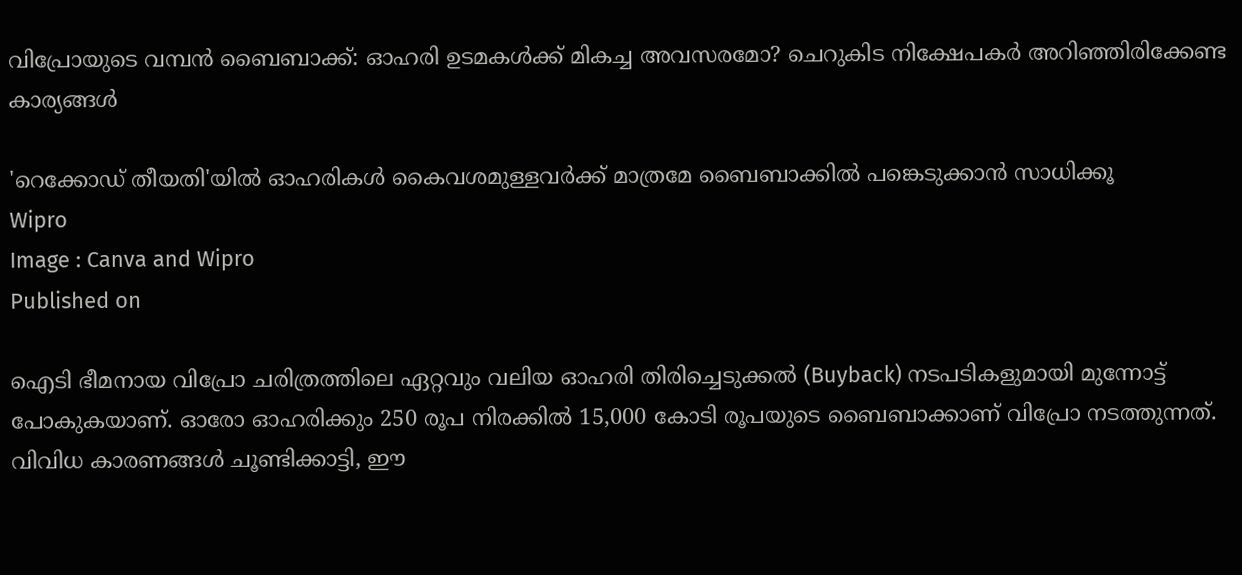വിപ്രോയുടെ വമ്പന്‍ ബൈബാക്ക്: ഓഹരി ഉടമകള്‍ക്ക് മികച്ച അവസരമോ? ചെറുകിട നിക്ഷേപകര്‍ അറിഞ്ഞിരിക്കേണ്ട കാര്യങ്ങള്‍

'റെക്കോഡ് തീയതി'യില്‍ ഓഹരികള്‍ കൈവശമുള്ളവര്‍ക്ക് മാത്രമേ ബൈബാക്കില്‍ പങ്കെടുക്കാന്‍ സാധിക്കൂ
Wipro
Image : Canva and Wipro
Published on

ഐടി ഭീമനായ വിപ്രോ ചരിത്രത്തിലെ ഏറ്റവും വലിയ ഓഹരി തിരിച്ചെടുക്കല്‍ (Buyback) നടപടികളുമായി മുന്നോട്ട് പോകുകയാണ്. ഓരോ ഓഹരിക്കും 250 രൂപ നിരക്കില്‍ 15,000 കോടി രൂപയുടെ ബൈബാക്കാണ് വിപ്രോ നടത്തുന്നത്. വിവിധ കാരണങ്ങള്‍ ചൂണ്ടിക്കാട്ടി, ഈ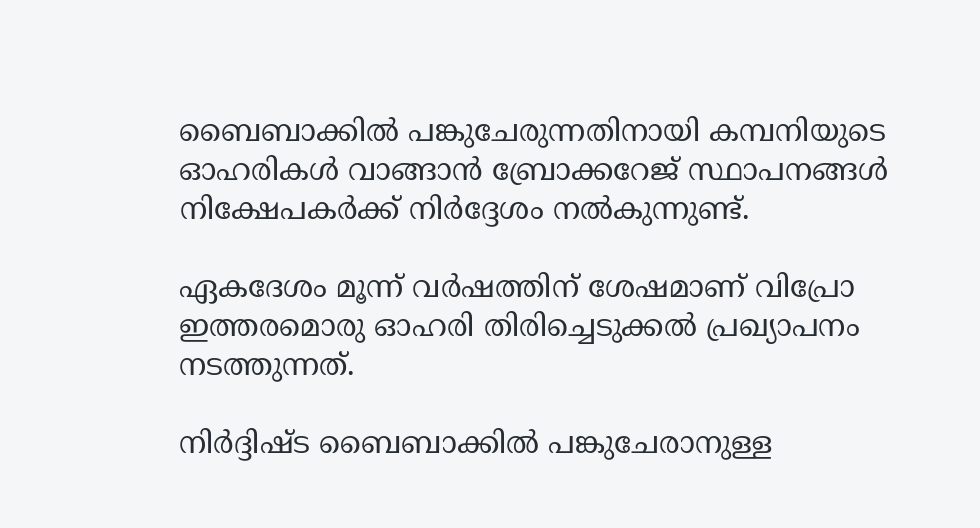ബൈബാക്കില്‍ പങ്കുചേരുന്നതിനായി കമ്പനിയുടെ ഓഹരികള്‍ വാങ്ങാന്‍ ബ്രോക്കറേജ് സ്ഥാപനങ്ങള്‍ നിക്ഷേപകര്‍ക്ക് നിര്‍ദ്ദേശം നല്‍കുന്നുണ്ട്.

ഏകദേശം മൂന്ന് വര്‍ഷത്തിന് ശേഷമാണ് വിപ്രോ ഇത്തരമൊരു ഓഹരി തിരിച്ചെടുക്കല്‍ പ്രഖ്യാപനം നടത്തുന്നത്.

നിര്‍ദ്ദിഷ്ട ബൈബാക്കില്‍ പങ്കുചേരാനുള്ള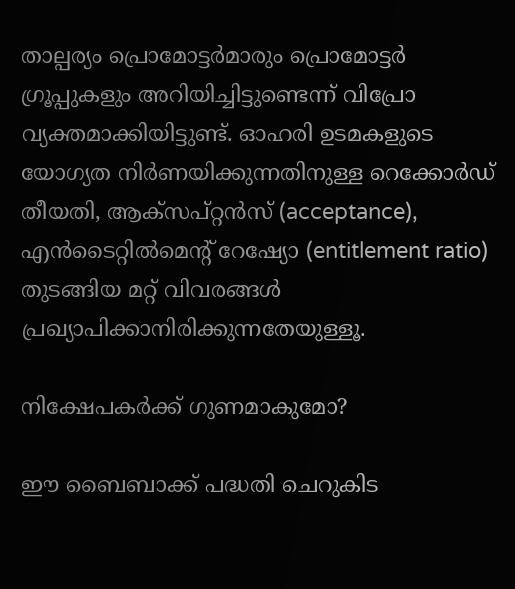താല്പര്യം പ്രൊമോട്ടര്‍മാരും പ്രൊമോട്ടര്‍ ഗ്രൂപ്പുകളും അറിയിച്ചിട്ടുണ്ടെന്ന് വിപ്രോ വ്യക്തമാക്കിയിട്ടുണ്ട്. ഓഹരി ഉടമകളുടെ യോഗ്യത നിര്‍ണയിക്കുന്നതിനുള്ള റെക്കോര്‍ഡ് തീയതി, ആക്‌സപ്റ്റന്‍സ് (acceptance), എന്‍ടൈറ്റില്‍മെന്റ് റേഷ്യോ (entitlement ratio) തുടങ്ങിയ മറ്റ് വിവരങ്ങള്‍ പ്രഖ്യാപിക്കാനിരിക്കുന്നതേയുള്ളൂ.

നിക്ഷേപകര്‍ക്ക് ഗുണമാകുമോ?

ഈ ബൈബാക്ക് പദ്ധതി ചെറുകിട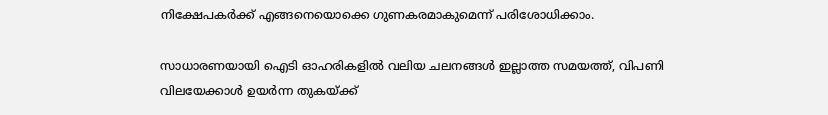നിക്ഷേപകര്‍ക്ക് എങ്ങനെയൊക്കെ ഗുണകരമാകുമെന്ന് പരിശോധിക്കാം.

സാധാരണയായി ഐടി ഓഹരികളില്‍ വലിയ ചലനങ്ങള്‍ ഇല്ലാത്ത സമയത്ത്, വിപണി വിലയേക്കാള്‍ ഉയര്‍ന്ന തുകയ്ക്ക്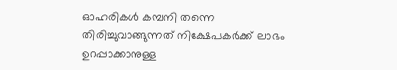ഓഹരികള്‍ കമ്പനി തന്നെ തിരിച്ചുവാങ്ങുന്നത് നിക്ഷേപകര്‍ക്ക് ലാഭം ഉറപ്പാക്കാനുള്ള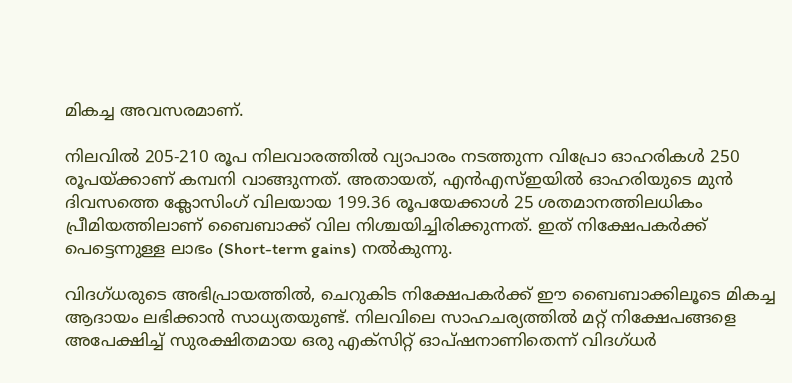മികച്ച അവസരമാണ്.

നിലവില്‍ 205-210 രൂപ നിലവാരത്തില്‍ വ്യാപാരം നടത്തുന്ന വിപ്രോ ഓഹരികള്‍ 250 രൂപയ്ക്കാണ് കമ്പനി വാങ്ങുന്നത്. അതായത്, എന്‍എസ്ഇയില്‍ ഓഹരിയുടെ മുന്‍ ദിവസത്തെ ക്ലോസിംഗ് വിലയായ 199.36 രൂപയേക്കാള്‍ 25 ശതമാനത്തിലധികം പ്രീമിയത്തിലാണ് ബൈബാക്ക് വില നിശ്ചയിച്ചിരിക്കുന്നത്. ഇത് നിക്ഷേപകര്‍ക്ക് പെട്ടെന്നുള്ള ലാഭം (Short-term gains) നല്‍കുന്നു.

വിദഗ്ധരുടെ അഭിപ്രായത്തില്‍, ചെറുകിട നിക്ഷേപകര്‍ക്ക് ഈ ബൈബാക്കിലൂടെ മികച്ച ആദായം ലഭിക്കാന്‍ സാധ്യതയുണ്ട്. നിലവിലെ സാഹചര്യത്തില്‍ മറ്റ് നിക്ഷേപങ്ങളെ അപേക്ഷിച്ച് സുരക്ഷിതമായ ഒരു എക്‌സിറ്റ് ഓപ്ഷനാണിതെന്ന് വിദഗ്ധര്‍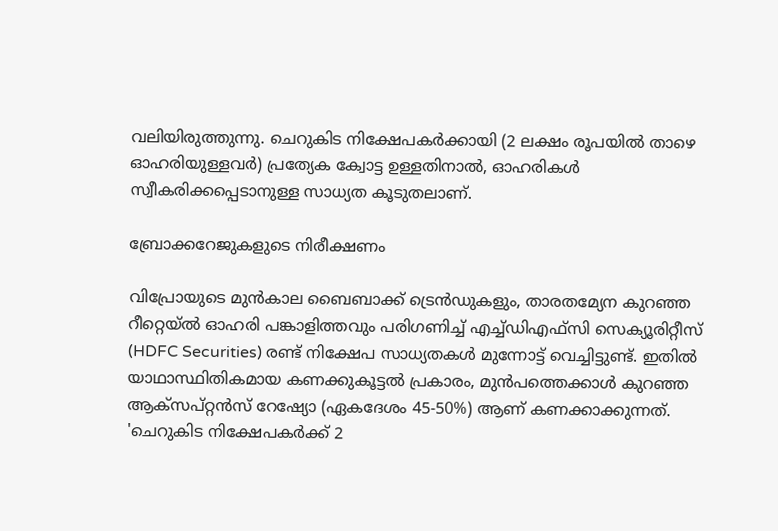വലിയിരുത്തുന്നു. ചെറുകിട നിക്ഷേപകര്‍ക്കായി (2 ലക്ഷം രൂപയില്‍ താഴെ ഓഹരിയുള്ളവര്‍) പ്രത്യേക ക്വോട്ട ഉള്ളതിനാല്‍, ഓഹരികള്‍ സ്വീകരിക്കപ്പെടാനുള്ള സാധ്യത കൂടുതലാണ്.

ബ്രോക്കറേജുകളുടെ നിരീക്ഷണം

വിപ്രോയുടെ മുന്‍കാല ബൈബാക്ക് ട്രെന്‍ഡുകളും, താരതമ്യേന കുറഞ്ഞ റീറ്റെയ്ല്‍ ഓഹരി പങ്കാളിത്തവും പരിഗണിച്ച് എച്ച്ഡിഎഫ്സി സെക്യൂരിറ്റീസ് (HDFC Securities) രണ്ട് നിക്ഷേപ സാധ്യതകള്‍ മുന്നോട്ട് വെച്ചിട്ടുണ്ട്. ഇതില്‍ യാഥാസ്ഥിതികമായ കണക്കുകൂട്ടല്‍ പ്രകാരം, മുന്‍പത്തെക്കാള്‍ കുറഞ്ഞ ആക്‌സപ്റ്റന്‍സ് റേഷ്യോ (ഏകദേശം 45-50%) ആണ് കണക്കാക്കുന്നത്. 'ചെറുകിട നിക്ഷേപകര്‍ക്ക് 2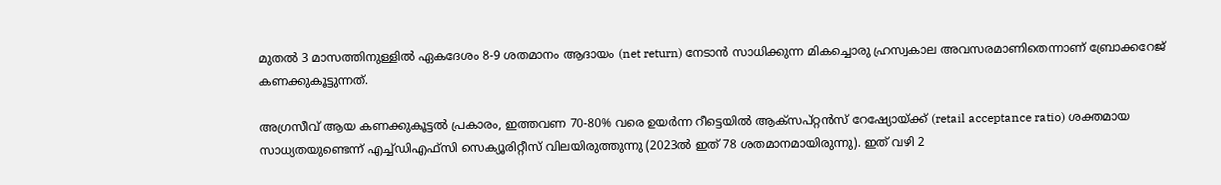മുതല്‍ 3 മാസത്തിനുള്ളില്‍ ഏകദേശം 8-9 ശതമാനം ആദായം (net return) നേടാന്‍ സാധിക്കുന്ന മികച്ചൊരു ഹ്രസ്വകാല അവസരമാണിതെന്നാണ് ബ്രോക്കറേജ് കണക്കുകൂട്ടുന്നത്.

അഗ്രസീവ് ആയ കണക്കുകൂട്ടല്‍ പ്രകാരം, ഇത്തവണ 70-80% വരെ ഉയര്‍ന്ന റീട്ടെയില്‍ ആക്സപ്റ്റന്‍സ് റേഷ്യോയ്ക്ക് (retail acceptance ratio) ശക്തമായ സാധ്യതയുണ്ടെന്ന് എച്ച്ഡിഎഫ്സി സെക്യൂരിറ്റീസ് വിലയിരുത്തുന്നു (2023ല്‍ ഇത് 78 ശതമാനമായിരുന്നു). ഇത് വഴി 2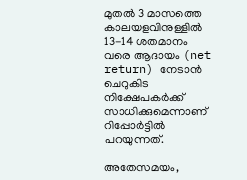മുതല്‍ 3 മാസത്തെ കാലയളവിനുള്ളില്‍ 13-14 ശതമാനം വരെ ആദായം (net return) നേടാന്‍ ചെറുകിട നിക്ഷേപകര്‍ക്ക് സാധിക്കുമെന്നാണ് റിപ്പോര്‍ട്ടില്‍ പറയുന്നത്.

അതേസമയം,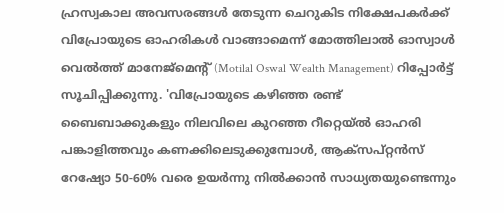ഹ്രസ്വകാല അവസരങ്ങള്‍ തേടുന്ന ചെറുകിട നിക്ഷേപകര്‍ക്ക് വിപ്രോയുടെ ഓഹരികള്‍ വാങ്ങാമെന്ന് മോത്തിലാല്‍ ഓസ്വാള്‍ വെല്‍ത്ത് മാനേജ്മെന്റ് (Motilal Oswal Wealth Management) റിപ്പോര്‍ട്ട് സൂചിപ്പിക്കുന്നു. 'വിപ്രോയുടെ കഴിഞ്ഞ രണ്ട് ബൈബാക്കുകളും നിലവിലെ കുറഞ്ഞ റീറ്റെയ്ല്‍ ഓഹരി പങ്കാളിത്തവും കണക്കിലെടുക്കുമ്പോള്‍, ആക്സപ്റ്റന്‍സ് റേഷ്യോ 50-60% വരെ ഉയര്‍ന്നു നില്‍ക്കാന്‍ സാധ്യതയുണ്ടെന്നും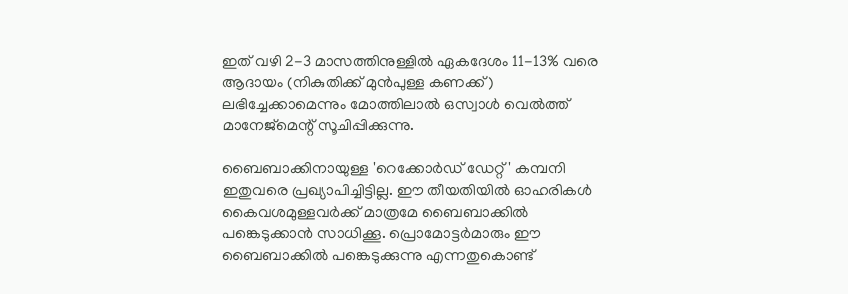ഇത് വഴി 2-3 മാസത്തിനുള്ളില്‍ ഏകദേശം 11-13% വരെ ആദായം (നികുതിക്ക് മുന്‍പുള്ള കണക്ക്) ലഭിച്ചേക്കാമെന്നും മോത്തിലാല്‍ ഒസ്വാള്‍ വെല്‍ത്ത് മാനേജ്‌മെന്റ് സൂചിപ്പിക്കുന്നു.

ബൈബാക്കിനായുള്ള 'റെക്കോര്‍ഡ് ഡേറ്റ്' കമ്പനി ഇതുവരെ പ്രഖ്യാപിച്ചിട്ടില്ല. ഈ തീയതിയില്‍ ഓഹരികള്‍ കൈവശമുള്ളവര്‍ക്ക് മാത്രമേ ബൈബാക്കില്‍ പങ്കെടുക്കാന്‍ സാധിക്കൂ. പ്രൊമോട്ടര്‍മാരും ഈ ബൈബാക്കില്‍ പങ്കെടുക്കുന്നു എന്നതുകൊണ്ട്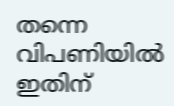തന്നെ വിപണിയില്‍ ഇതിന്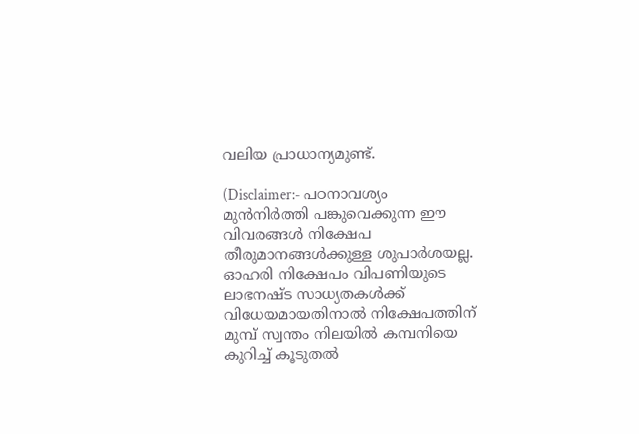വലിയ പ്രാധാന്യമുണ്ട്.

(Disclaimer:- പഠനാവശ്യം മുന്‍നിര്‍ത്തി പങ്കുവെക്കുന്ന ഈ വിവരങ്ങള്‍ നിക്ഷേപ തീരുമാനങ്ങള്‍ക്കുള്ള ശുപാര്‍ശയല്ല. ഓഹരി നിക്ഷേപം വിപണിയുടെ ലാഭനഷ്ട സാധ്യതകള്‍ക്ക് വിധേയമായതിനാല്‍ നിക്ഷേപത്തിന് മുമ്പ് സ്വന്തം നിലയില്‍ കമ്പനിയെ കുറിച്ച് കൂടുതല്‍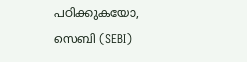പഠിക്കുകയോ, സെബി (SEBI)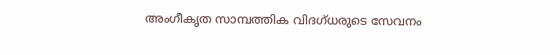അംഗീകൃത സാമ്പത്തിക വിദഗ്ധരുടെ സേവനം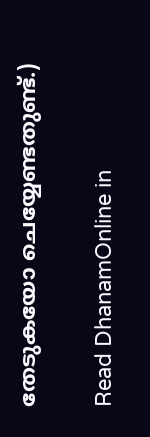തേടുകയോ ചെയ്യേണ്ടതുണ്ട്.)

Read DhanamOnline in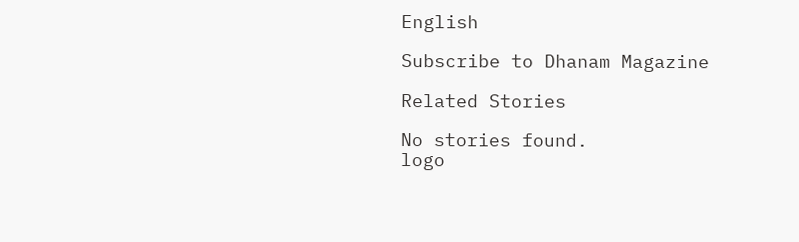English

Subscribe to Dhanam Magazine

Related Stories

No stories found.
logo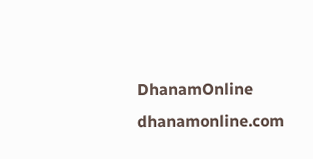DhanamOnline
dhanamonline.com